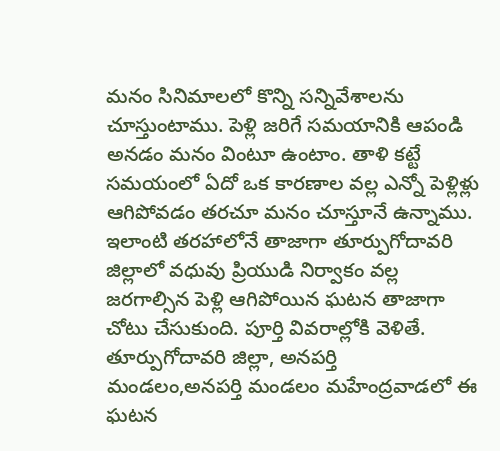మనం సినిమాలలో కొన్ని సన్నివేశాలను చూస్తుంటాము. పెళ్లి జరిగే సమయానికి ఆపండి అనడం మనం వింటూ ఉంటాం. తాళి కట్టే సమయంలో ఏదో ఒక కారణాల వల్ల ఎన్నో పెళ్లిళ్లు ఆగిపోవడం తరచూ మనం చూస్తూనే ఉన్నాము. ఇలాంటి తరహాలోనే తాజాగా తూర్పుగోదావరి జిల్లాలో వధువు ప్రియుడి నిర్వాకం వల్ల జరగాల్సిన పెళ్లి ఆగిపోయిన ఘటన తాజాగా చోటు చేసుకుంది. పూర్తి వివరాల్లోకి వెళితే.
తూర్పుగోదావరి జిల్లా, అనపర్తి మండలం,అనపర్తి మండలం మహేంద్రవాడలో ఈ ఘటన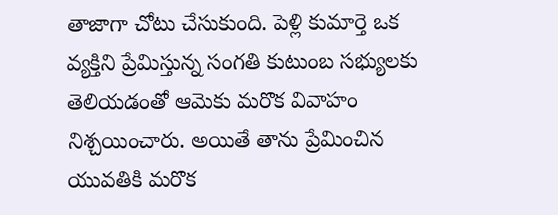తాజాగా చోటు చేసుకుంది. పెళ్లి కుమార్తె ఒక వ్యక్తిని ప్రేమిస్తున్న సంగతి కుటుంబ సభ్యులకు తెలియడంతో ఆమెకు మరొక వివాహం నిశ్చయించారు. అయితే తాను ప్రేమించిన యువతికి మరొక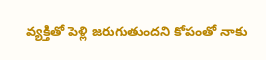వ్యక్తితో పెళ్లి జరుగుతుందని కోపంతో నాకు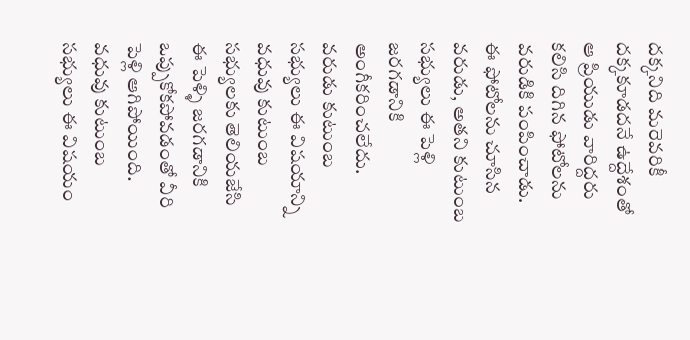దక్కనిది మరెవరికీ దక్కకూడదనే ఉద్దేశంతో ఆ ప్రియుడు వారిద్దరు కలిసి దిగిన ఫోటోలను వరుడికి పంపించాడు. ఈ ఫోటోలను చూసిన వరుడు, అతని కుటుంబ సభ్యులు ఈ పెళ్లి జరగడానికి అంగీకరించలేదు.
వరుడు కుటుంబ సభ్యులు ఈ విషయాన్ని వధువు కుటుంబ సభ్యులకు తెలియజేసి ఈ పెళ్ళి జరగడానికి ఒప్పుకోకపోవడంతో వీరి పెళ్లి ఆగిపోయింది. వధువు కుటుంబ సభ్యులు ఈ విషయం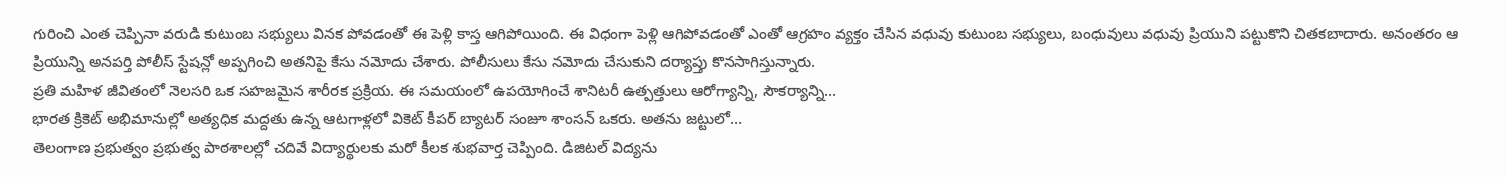గురించి ఎంత చెప్పినా వరుడి కుటుంబ సభ్యులు వినక పోవడంతో ఈ పెళ్లి కాస్త ఆగిపోయింది. ఈ విధంగా పెళ్లి ఆగిపోవడంతో ఎంతో ఆగ్రహం వ్యక్తం చేసిన వధువు కుటుంబ సభ్యులు, బంధువులు వధువు ప్రియుని పట్టుకొని చితకబాదారు. అనంతరం ఆ ప్రియున్ని అనపర్తి పోలీస్ స్టేషన్లో అప్పగించి అతనిపై కేసు నమోదు చేశారు. పోలీసులు కేసు నమోదు చేసుకుని దర్యాప్తు కొనసాగిస్తున్నారు.
ప్రతి మహిళ జీవితంలో నెలసరి ఒక సహజమైన శారీరక ప్రక్రియ. ఈ సమయంలో ఉపయోగించే శానిటరీ ఉత్పత్తులు ఆరోగ్యాన్ని, సౌకర్యాన్ని…
భారత క్రికెట్ అభిమానుల్లో అత్యధిక మద్దతు ఉన్న ఆటగాళ్లలో వికెట్ కీపర్ బ్యాటర్ సంజూ శాంసన్ ఒకరు. అతను జట్టులో…
తెలంగాణ ప్రభుత్వం ప్రభుత్వ పాఠశాలల్లో చదివే విద్యార్థులకు మరో కీలక శుభవార్త చెప్పింది. డిజిటల్ విద్యను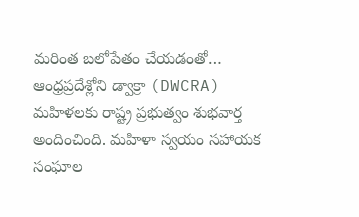మరింత బలోపేతం చేయడంతో…
ఆంధ్రప్రదేశ్లోని డ్వాక్రా (DWCRA) మహిళలకు రాష్ట్ర ప్రభుత్వం శుభవార్త అందించింది. మహిళా స్వయం సహాయక సంఘాల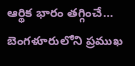ఆర్థిక భారం తగ్గించే…
బెంగళూరులోని ప్రముఖ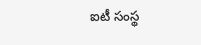ఐటీ సంస్థ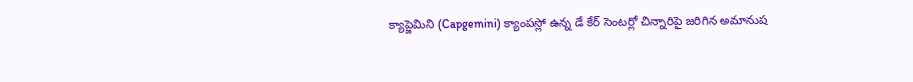క్యాప్జెమిని (Capgemini) క్యాంపస్లో ఉన్న డే కేర్ సెంటర్లో చిన్నారిపై జరిగిన అమానుష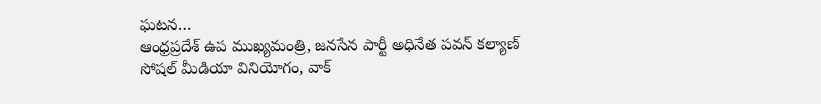ఘటన…
ఆంధ్రప్రదేశ్ ఉప ముఖ్యమంత్రి, జనసేన పార్టీ అధినేత పవన్ కల్యాణ్ సోషల్ మీడియా వినియోగం, వాక్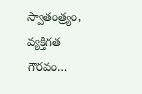స్వాతంత్ర్యం, వ్యక్తిగత గౌరవం…